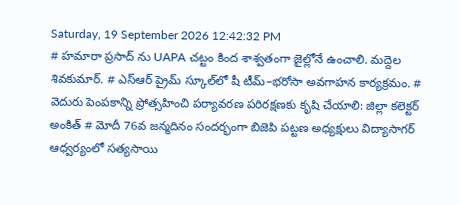Saturday, 19 September 2026 12:42:32 PM
# హమారా ప్రసాద్ ను UAPA చట్టం కింద శాశ్వతంగా జైల్లోనే ఉంచాలి. మద్దెల శివకుమార్. # ఎస్‌ఆర్‌ ప్రైమ్‌ స్కూల్‌లో షీ టీమ్‌–భరోసా అవగాహన కార్యక్రమం. # వెదురు పెంపకాన్ని ప్రోత్సహించి పర్యావరణ పరిరక్షణకు కృషి చేయాలి: జిల్లా కలెక్టర్ అంకిత్ # మోదీ 76వ జన్మదినం సందర్భంగా బిజెపి పట్టణ అధ్యక్షులు విద్యాసాగర్ ఆధ్వర్యంలో సత్యసాయి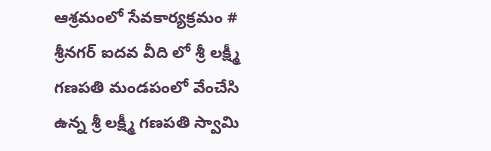ఆశ్రమంలో సేవకార్యక్రమం # శ్రీనగర్ ఐదవ వీది లో శ్రీ లక్ష్మీ గణపతి మండపంలో వేంచేసి ఉన్న శ్రీ లక్ష్మీ గణపతి స్వామి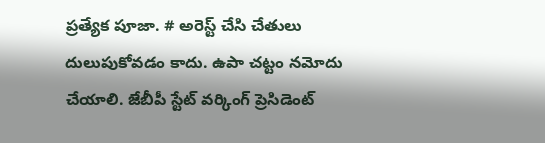ప్రత్యేక పూజా. # అరెస్ట్ చేసి చేతులు దులుపుకోవడం కాదు. ఉపా చట్టం నమోదు చేయాలి. జేబీపీ స్టేట్ వర్కింగ్ ప్రెసిడెంట్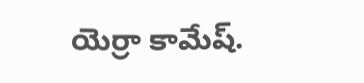యెర్రా కామేష్.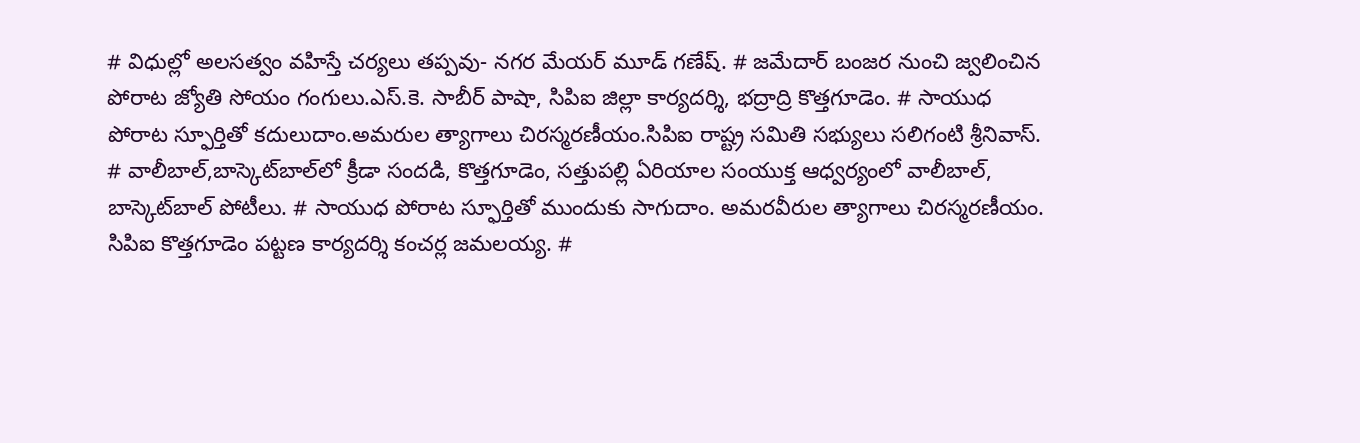# విధుల్లో అలసత్వం వహిస్తే చర్యలు తప్పవు- నగర మేయర్ మూడ్ గణేష్. # జమేదార్ బంజర నుంచి జ్వలించిన పోరాట జ్యోతి సోయం గంగులు.ఎస్.కె. సాబీర్ పాషా, సిపిఐ జిల్లా కార్యదర్శి, భద్రాద్రి కొత్తగూడెం. # సాయుధ పోరాట స్ఫూర్తితో కదులుదాం.అమరుల త్యాగాలు చిరస్మరణీయం.సిపిఐ రాష్ట్ర సమితి సభ్యులు సలిగంటి శ్రీనివాస్. # వాలీబాల్‌,బాస్కెట్‌బాల్‌లో క్రీడా సందడి, కొత్తగూడెం, సత్తుపల్లి ఏరియాల సంయుక్త ఆధ్వర్యంలో వాలీబాల్, బాస్కెట్‌బాల్ పోటీలు. # సాయుధ పోరాట స్ఫూర్తితో ముందుకు సాగుదాం. అమరవీరుల త్యాగాలు చిరస్మరణీయం. సిపిఐ కొత్తగూడెం పట్టణ కార్యదర్శి కంచర్ల జమలయ్య. #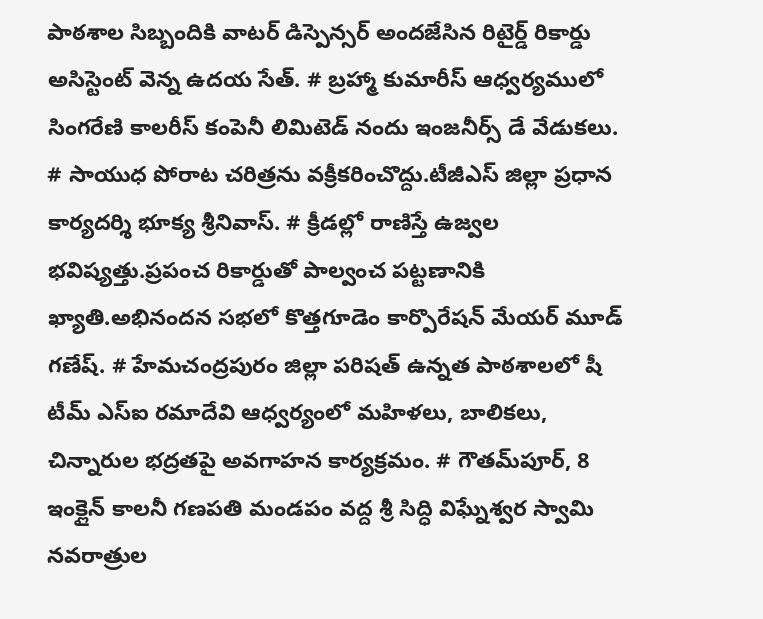పాఠశాల సిబ్బందికి వాటర్ డిస్పెన్సర్ అందజేసిన రిటైర్డ్ రికార్డు అసిస్టెంట్ వెన్న ఉదయ సేత్. # బ్రహ్మా కుమారీస్ ఆధ్వర్యములో సింగరేణి కాలరీస్ కంపెనీ లిమిటెడ్ నందు ఇంజనీర్స్ డే వేడుకలు. # సాయుధ పోరాట చరిత్రను వక్రీకరించొద్దు.టీజీఎస్ జిల్లా ప్రధాన కార్యదర్శి భూక్య శ్రీనివాస్. # క్రీడల్లో రాణిస్తే ఉజ్వల భవిష్యత్తు.ప్రపంచ రికార్డుతో పాల్వంచ పట్టణానికి ఖ్యాతి.అభినందన సభలో కొత్తగూడెం కార్పొరేషన్ మేయర్ మూడ్ గణేష్. # హేమచంద్రపురం జిల్లా పరిషత్ ఉన్నత పాఠశాలలో షీ టీమ్‌ ఎస్‌ఐ రమాదేవి ఆధ్వర్యంలో మహిళలు, బాలికలు, చిన్నారుల భద్రతపై అవగాహన కార్యక్రమం. # గౌతమ్‌పూర్, 8 ఇంక్లైన్ కాలనీ గణపతి మండపం వద్ద శ్రీ సిద్ధి విఘ్నేశ్వర స్వామి నవరాత్రుల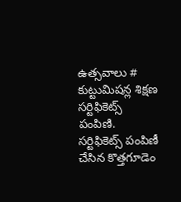ఉత్సవాలు # కుట్టుమిషన్ల శిక్షణ సర్టిఫికెట్స్ పంపిణి. సర్టిఫికెట్స్ పంపిణీ చేసిన కొత్తగూడెం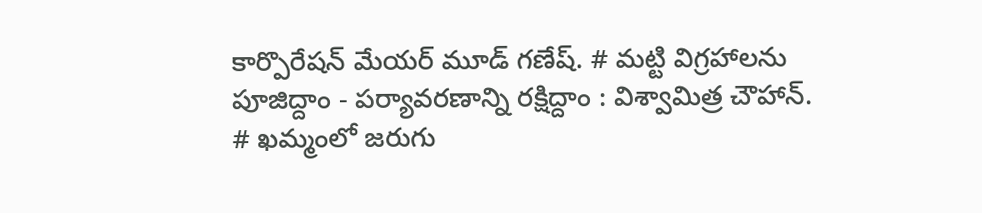కార్పొరేషన్ మేయర్ మూడ్ గణేష్. # మట్టి విగ్రహాలను పూజిద్దాం - పర్యావరణాన్ని రక్షిద్దాం : విశ్వామిత్ర చౌహాన్. # ఖమ్మంలో జరుగు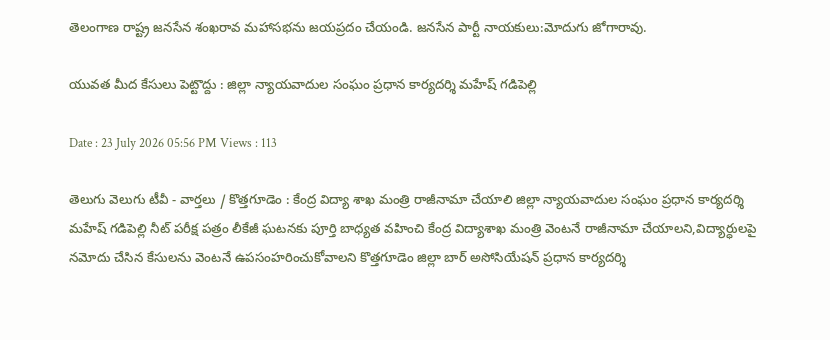తెలంగాణ రాష్ట్ర జనసేన శంఖరావ మహాసభను జయప్రదం చేయండి. జనసేన పార్టీ నాయకులు:మోదుగు జోగారావు.

యువత మీద కేసులు పెట్టొద్దు : జిల్లా న్యాయవాదుల సంఘం ప్రధాన కార్యదర్శి మహేష్ గడిపెల్లి

Date : 23 July 2026 05:56 PM Views : 113

తెలుగు వెలుగు టీవీ - వార్తలు / కొత్తగూడెం : కేంద్ర విద్యా శాఖ మంత్రి రాజీనామా చేయాలి జిల్లా న్యాయవాదుల సంఘం ప్రధాన కార్యదర్శి మహేష్ గడిపెల్లి నీట్ పరీక్ష పత్రం లీకేజీ ఘటనకు పూర్తి బాధ్యత వహించి కేంద్ర విద్యాశాఖ మంత్రి వెంటనే రాజీనామా చేయాలని,విద్యార్ధులపై నమోదు చేసిన కేసులను వెంటనే ఉపసంహరించుకోవాలని కొత్తగూడెం జిల్లా బార్ అసోసియేషన్ ప్రధాన కార్యదర్శి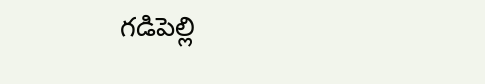గడిపెల్లి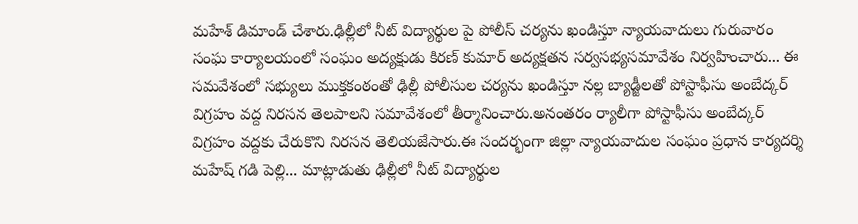మహేశ్ డిమాండ్ చేశారు.ఢిల్లీలో నీట్ విద్యార్థుల పై పోలీస్ చర్యను ఖండిస్తూ న్యాయవాదులు గురువారం సంఘ కార్యాలయంలో సంఘం అద్యక్షుడు కిరణ్ కుమార్ అద్యక్షతన సర్వసభ్యసమావేశం నిర్వహించారు... ఈ సమవేశంలో సభ్యులు ముక్తకంఠంతో ఢిల్లీ పోలీసుల చర్యను ఖండిస్తూ నల్ల బ్యాడ్జీలతో పోస్టాఫీసు అంబేద్కర్ విగ్రహం వద్ద నిరసన తెలపాలని సమావేశంలో తీర్మానించారు.అనంతరం ర్యాలీగా పోస్టాఫీసు అంబేద్కర్ విగ్రహం వద్దకు చేరుకొని నిరసన తెలియజేసారు.ఈ సందర్భంగా జిల్లా న్యాయవాదుల సంఘం ప్రధాన కార్యదర్శి మహేష్ గడి పెల్లి... మాట్లాడుతు ఢిల్లీలో నీట్ విద్యార్థుల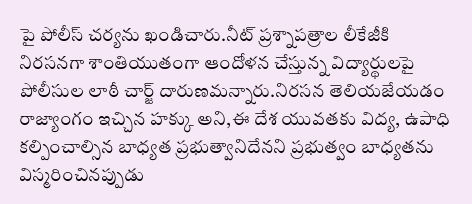పై పోలీస్ చర్యను ఖండిచారు.నీట్ ప్రశ్నాపత్రాల లీకేజీకి నిరసనగా శాంతియుతంగా ఆందోళన చేస్తున్న విద్యార్థులపై పోలీసుల లాఠీ చార్జ్ దారుణమన్నారు.నిరసన తెలియజేయడం రాజ్యాంగం ఇచ్చిన హక్కు అని,ఈ దేశ యువతకు విద్య, ఉపాధి కల్పించాల్సిన బాధ్యత ప్రభుత్వానిదేనని ప్రభుత్వం బాధ్యతను విస్మరించినప్పుడు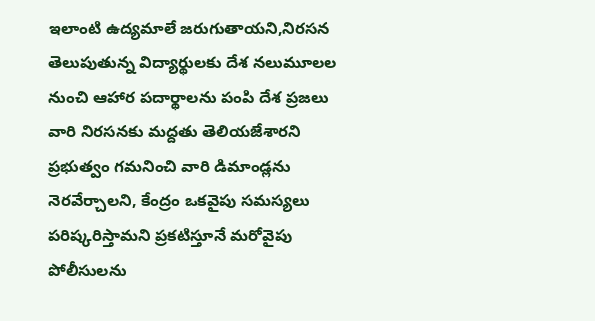ఇలాంటి ఉద్యమాలే జరుగుతాయని,నిరసన తెలుపుతున్న విద్యార్థులకు దేశ నలుమూలల నుంచి ఆహార పదార్థాలను పంపి దేశ ప్రజలు వారి నిరసనకు మద్దతు తెలియజేశారని ప్రభుత్వం గమనించి వారి డిమాండ్లను నెరవేర్చాలని, కేంద్రం ఒకవైపు సమస్యలు పరిష్కరిస్తామని ప్రకటిస్తూనే మరోవైపు పోలీసులను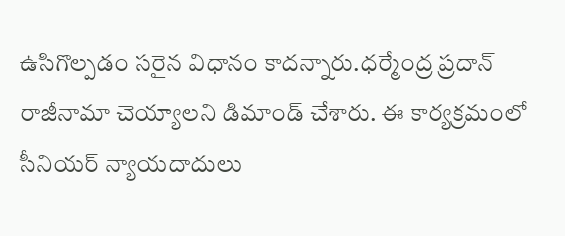ఉసిగొల్పడం సరైన విధానం కాదన్నారు.ధర్మేంద్ర ప్రదాన్ రాజీనామా చెయ్యాలని డిమాండ్ చేశారు. ఈ కార్యక్రమంలో సీనియర్ న్యాయదాదులు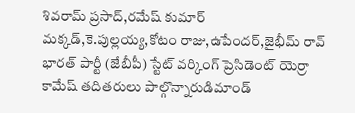శివరామ్ ప్రసాద్,రమేష్ కుమార్ మక్కడ్,కె.పుల్లయ్య,కోటం రాజు,ఉపేందర్,జైభీమ్ రావ్ భారత్ పార్టీ (జేబీపీ) స్టేట్ వర్కింగ్ ప్రెసిడెంట్ యెర్రా కామేష్ తదితరులు పాల్గొన్నారుడిమాండ్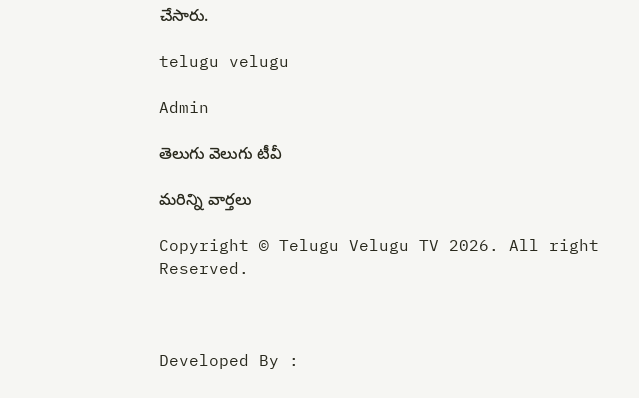చేసారు.

telugu velugu

Admin

తెలుగు వెలుగు టీవీ

మరిన్ని వార్తలు

Copyright © Telugu Velugu TV 2026. All right Reserved.



Developed By :